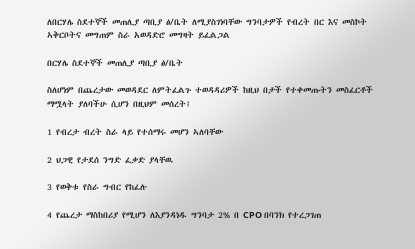ለበርሃሌ ስደተኞች መጠሊያ ጣቢያ ፅ/ቤት ለሚያስገነባቸው ግንባታዎች የብረት በር እና መስኮት ኣቅርቦትና መግጠም ስራ አወዳድሮ መግዛት ይፈልጋል

በርሃሌ ስደተኞች መጠሊያ ጣቢያ ፅ/ቤት

ስለሆነም በጨረታው መወዳደር ለምትፈልጉ ተወዳዳሪዎች ከዚህ በታች የተቀመጡትን መስፈርቶች ማሟላት ያለባችሁ ሲሆን በዚህም መሰረት፤

1 የብረታ ብረት ስራ ላይ የተሰማሩ መሆን ኣለባቸው

2 ህጋዊ የታደሰ ንግድ ፈቃድ ያላቸዉ

3 የወቅቱ የስራ ግብር የከፈሉ

4 የጨረታ ማስከበሪያ የሚሆን ለእያንዳነዱ ግንባታ 2% በ CPO በባንክ የተረጋገጠ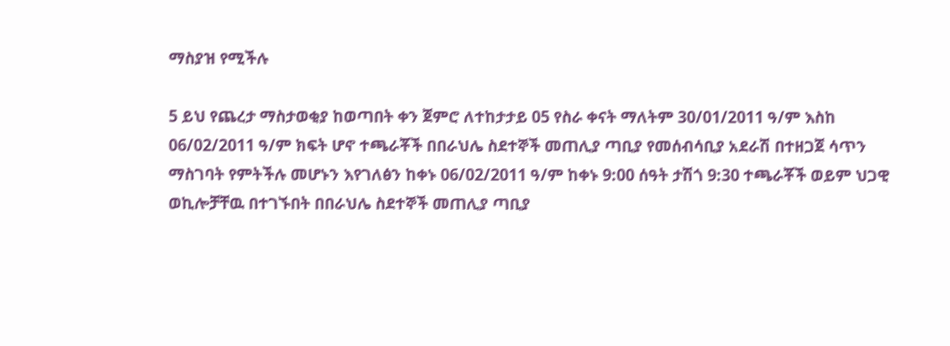ማስያዝ የሚችሉ

5 ይህ የጨረታ ማስታወቂያ ከወጣበት ቀን ጀምሮ ለተከታታይ 05 የስራ ቀናት ማለትም 30/01/2011 ዓ/ም እስከ 06/02/2011 ዓ/ም ክፍት ሆኖ ተጫራቾች በበራህሌ ስደተኞች መጠሊያ ጣቢያ የመሰብሳቢያ አደራሽ በተዘጋጀ ሳጥን ማስገባት የምትችሉ መሆኑን እየገለፅን ከቀኑ 06/02/2011 ዓ/ም ከቀኑ 9:00 ሰዓት ታሽጎ 9:30 ተጫራቾች ወይም ህጋዊ ወኪሎቻቸዉ በተገኙበት በበራህሌ ስደተኞች መጠሊያ ጣቢያ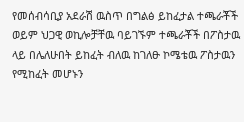የመሰብሳቢያ አደራሽ ዉስጥ በግልፅ ይከፈታል ተጫራቾች ወይም ህጋዊ ወኪሎቻቸዉ ባይገኙም ተጫራቾች በፖስታዉ ላይ በሌለሁበት ይከፈት ብለዉ ከገለፁ ኮሜቴዉ ፖስታዉን የሚከፈት መሆኑን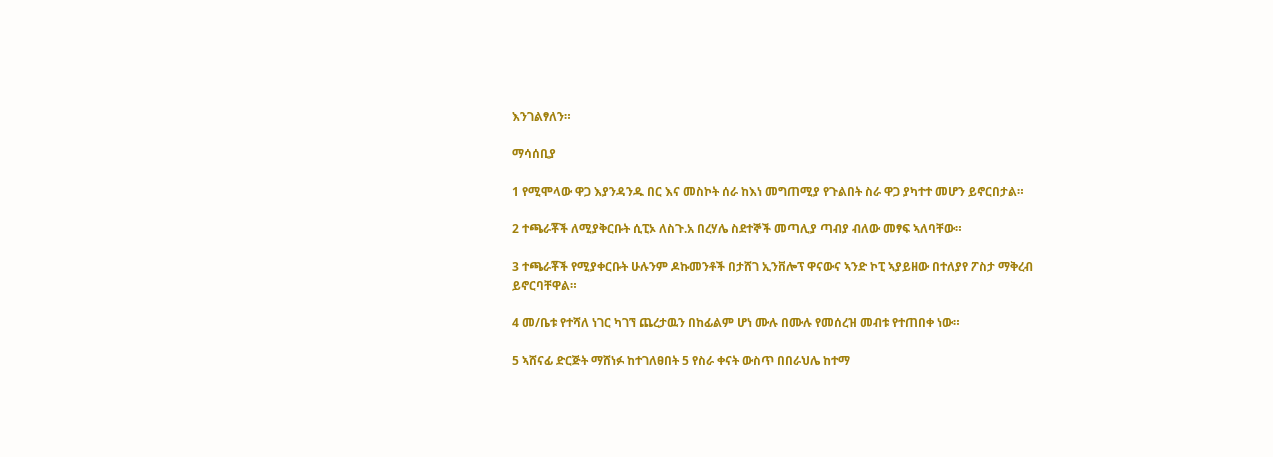እንገልፃለን።

ማሳሰቢያ

1 የሚሞላው ዋጋ እያንዳንዱ በር እና መስኮት ሰራ ከእነ መግጠሚያ የጉልበት ስራ ዋጋ ያካተተ መሆን ይኖርበታል።

2 ተጫራቾች ለሚያቅርቡት ሲፒኦ ለስጉ.አ በረሃሌ ስደተኞች መጣሊያ ጣብያ ብለው መፃፍ ኣለባቸው።

3 ተጫራቾች የሚያቀርቡት ሁሉንም ዶኩመንቶች በታሸገ ኢንቨሎፕ ዋናውና ኣንድ ኮፒ ኣያይዘው በተለያየ ፖስታ ማቅረብ ይኖርባቸዋል።

4 መ/ቤቱ የተሻለ ነገር ካገኘ ጨረታዉን በከፊልም ሆነ ሙሉ በሙሉ የመሰረዝ መብቱ የተጠበቀ ነው።

5 ኣሸናፊ ድርጅት ማሸነፉ ከተገለፀበት 5 የስራ ቀናት ውስጥ በበራህሌ ከተማ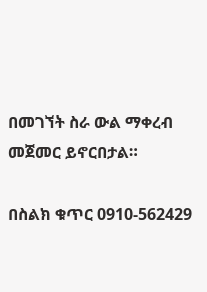በመገኘት ስራ ውል ማቀረብ መጀመር ይኖርበታል።

በስልክ ቁጥር 0910-562429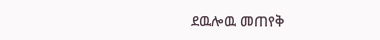ደዉሎዉ መጠየቅ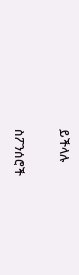ይችላሉ

ስፖንሰሮች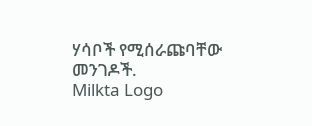ሃሳቦች የሚሰራጩባቸው መንገዶች.
Milkta Logo